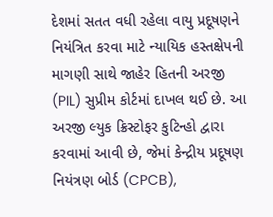દેશમાં સતત વધી રહેલા વાયુ પ્રદૂષણને નિયંત્રિત કરવા માટે ન્યાયિક હસ્તક્ષેપની માગણી સાથે જાહેર હિતની અરજી (PIL) સુપ્રીમ કોર્ટમાં દાખલ થઈ છે. આ અરજી લ્યુક ક્રિસ્ટોફર કુટિન્હો દ્વારા કરવામાં આવી છે, જેમાં કેન્દ્રીય પ્રદૂષણ નિયંત્રણ બોર્ડ (CPCB),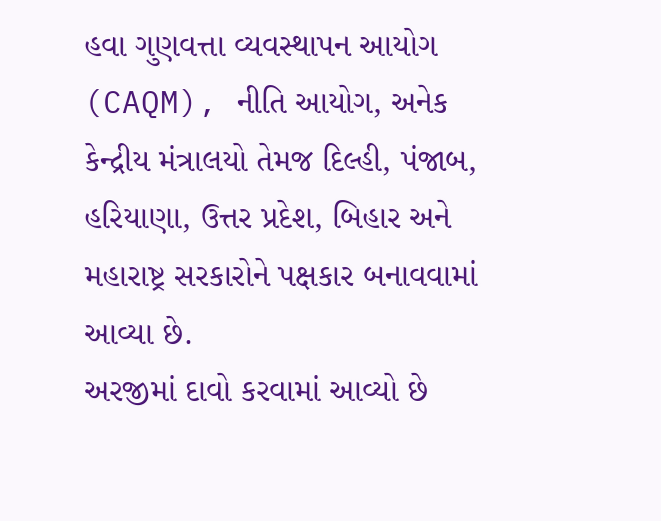હવા ગુણવત્તા વ્યવસ્થાપન આયોગ (CAQM), નીતિ આયોગ, અનેક કેન્દ્રીય મંત્રાલયો તેમજ દિલ્હી, પંજાબ, હરિયાણા, ઉત્તર પ્રદેશ, બિહાર અને મહારાષ્ટ્ર સરકારોને પક્ષકાર બનાવવામાં આવ્યા છે.
અરજીમાં દાવો કરવામાં આવ્યો છે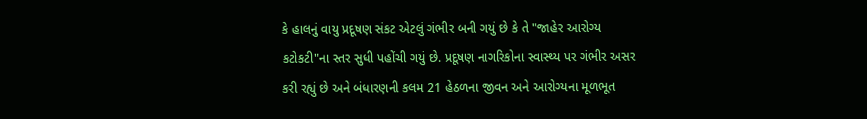કે હાલનું વાયુ પ્રદૂષણ સંકટ એટલું ગંભીર બની ગયું છે કે તે "જાહેર આરોગ્ય કટોકટી"ના સ્તર સુધી પહોંચી ગયું છે. પ્રદૂષણ નાગરિકોના સ્વાસ્થ્ય પર ગંભીર અસર કરી રહ્યું છે અને બંધારણની કલમ 21 હેઠળના જીવન અને આરોગ્યના મૂળભૂત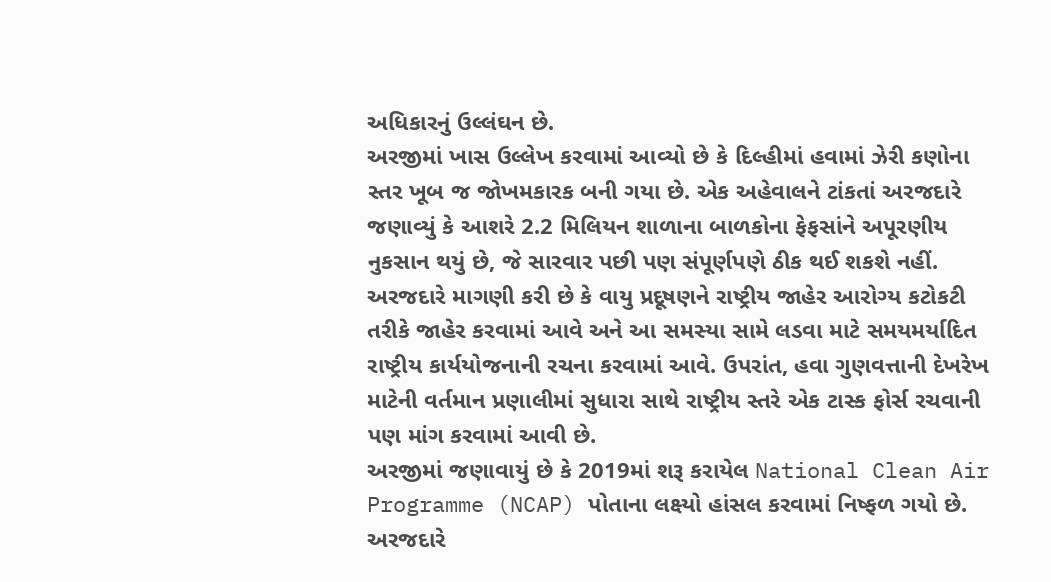અધિકારનું ઉલ્લંઘન છે.
અરજીમાં ખાસ ઉલ્લેખ કરવામાં આવ્યો છે કે દિલ્હીમાં હવામાં ઝેરી કણોના સ્તર ખૂબ જ જોખમકારક બની ગયા છે. એક અહેવાલને ટાંકતાં અરજદારે જણાવ્યું કે આશરે 2.2 મિલિયન શાળાના બાળકોના ફેફસાંને અપૂરણીય નુકસાન થયું છે, જે સારવાર પછી પણ સંપૂર્ણપણે ઠીક થઈ શકશે નહીં.
અરજદારે માગણી કરી છે કે વાયુ પ્રદૂષણને રાષ્ટ્રીય જાહેર આરોગ્ય કટોકટી તરીકે જાહેર કરવામાં આવે અને આ સમસ્યા સામે લડવા માટે સમયમર્યાદિત રાષ્ટ્રીય કાર્યયોજનાની રચના કરવામાં આવે. ઉપરાંત, હવા ગુણવત્તાની દેખરેખ માટેની વર્તમાન પ્રણાલીમાં સુધારા સાથે રાષ્ટ્રીય સ્તરે એક ટાસ્ક ફોર્સ રચવાની પણ માંગ કરવામાં આવી છે.
અરજીમાં જણાવાયું છે કે 2019માં શરૂ કરાયેલ National Clean Air Programme (NCAP) પોતાના લક્ષ્યો હાંસલ કરવામાં નિષ્ફળ ગયો છે. અરજદારે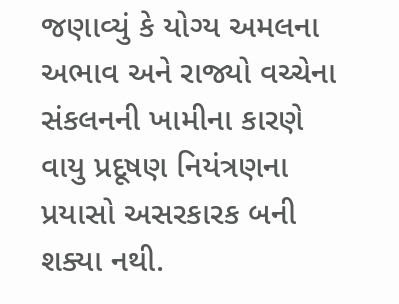જણાવ્યું કે યોગ્ય અમલના અભાવ અને રાજ્યો વચ્ચેના સંકલનની ખામીના કારણે વાયુ પ્રદૂષણ નિયંત્રણના પ્રયાસો અસરકારક બની શક્યા નથી.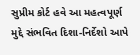સુપ્રીમ કોર્ટ હવે આ મહત્વપૂર્ણ મુદ્દે સંભવિત દિશા-નિર્દેશો આપે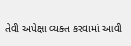તેવી અપેક્ષા વ્યક્ત કરવામાં આવી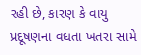રહી છે, કારણ કે વાયુ પ્રદૂષણના વધતા ખતરા સામે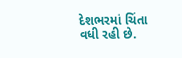દેશભરમાં ચિંતા વધી રહી છે.